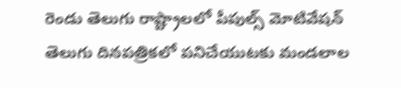రెండు తెలుగు రాష్ట్రాలలో పీపుల్స్ మోటివేషన్ తెలుగు దినపత్రికలో పనిచేయుటకు మండలాల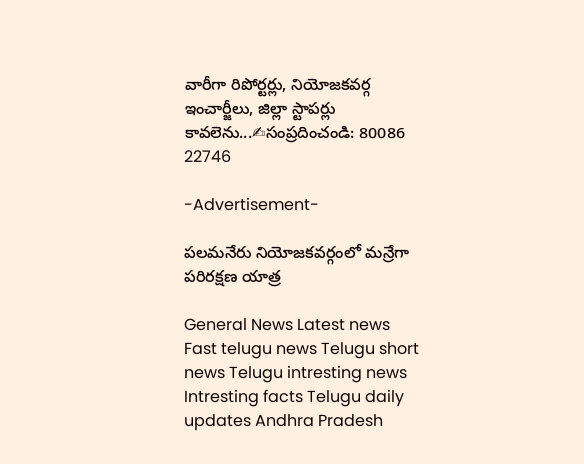వారీగా రిపోర్టర్లు, నియోజకవర్గ ఇంచార్జీలు, జిల్లా స్టాపర్లు కావలెను...✍సంప్రదించండి: 80086 22746

-Advertisement-

పలమనేరు నియోజకవర్గంలో మన్రేగా పరిరక్షణ యాత్ర

General News Latest news Fast telugu news Telugu short news Telugu intresting news Intresting facts Telugu daily updates Andhra Pradesh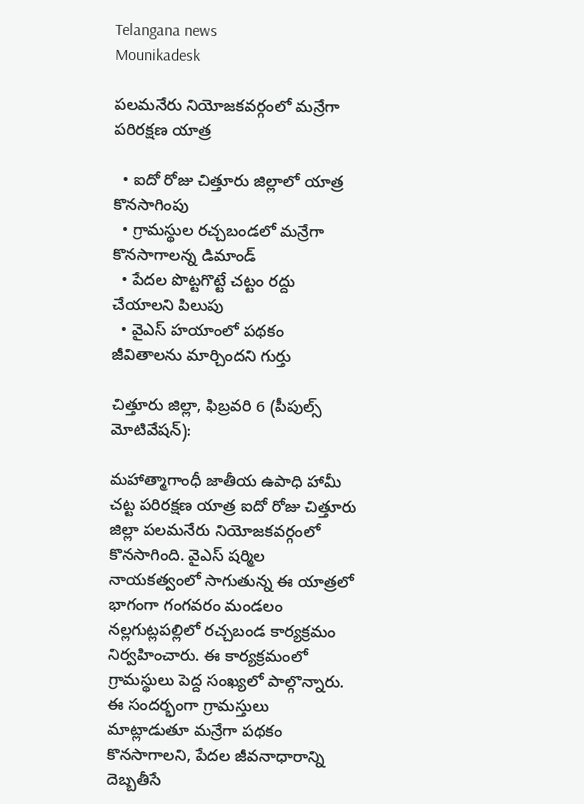Telangana news
Mounikadesk

పలమనేరు నియోజకవర్గంలో మన్రేగా పరిరక్షణ యాత్ర

  • ఐదో రోజు చిత్తూరు జిల్లాలో యాత్ర కొనసాగింపు
  • గ్రామస్థుల రచ్చబండలో మన్రేగా కొనసాగాలన్న డిమాండ్
  • పేదల పొట్టగొట్టే చట్టం రద్దు చేయాలని పిలుపు
  • వైఎస్ హయాంలో పథకం జీవితాలను మార్చిందని గుర్తు

చిత్తూరు జిల్లా, ఫిబ్రవరి 6 (పీపుల్స్ మోటివేషన్):

మహాత్మాగాంధీ జాతీయ ఉపాధి హామీ చట్ట పరిరక్షణ యాత్ర ఐదో రోజు చిత్తూరు జిల్లా పలమనేరు నియోజకవర్గంలో కొనసాగింది. వైఎస్ షర్మిల నాయకత్వంలో సాగుతున్న ఈ యాత్రలో భాగంగా గంగవరం మండలం నల్లగుట్లపల్లిలో రచ్చబండ కార్యక్రమం నిర్వహించారు. ఈ కార్యక్రమంలో గ్రామస్థులు పెద్ద సంఖ్యలో పాల్గొన్నారు. ఈ సందర్భంగా గ్రామస్తులు మాట్లాడుతూ మన్రేగా పథకం కొనసాగాలని, పేదల జీవనాధారాన్ని దెబ్బతీసే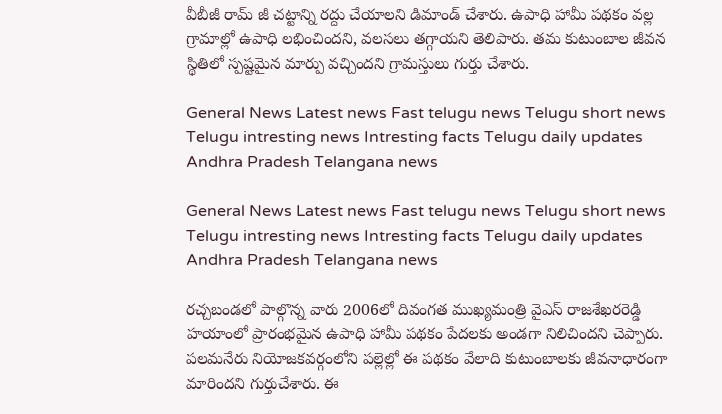వీబీజీ రామ్ జీ చట్టాన్ని రద్దు చేయాలని డిమాండ్ చేశారు. ఉపాధి హామీ పథకం వల్ల గ్రామాల్లో ఉపాధి లభించిందని, వలసలు తగ్గాయని తెలిపారు. తమ కుటుంబాల జీవన స్థితిలో స్పష్టమైన మార్పు వచ్చిందని గ్రామస్తులు గుర్తు చేశారు.

General News Latest news Fast telugu news Telugu short news Telugu intresting news Intresting facts Telugu daily updates Andhra Pradesh Telangana news

General News Latest news Fast telugu news Telugu short news Telugu intresting news Intresting facts Telugu daily updates Andhra Pradesh Telangana news

రచ్చబండలో పాల్గొన్న వారు 2006లో దివంగత ముఖ్యమంత్రి వైఎస్ రాజశేఖరరెడ్డి హయాంలో ప్రారంభమైన ఉపాధి హామీ పథకం పేదలకు అండగా నిలిచిందని చెప్పారు. పలమనేరు నియోజకవర్గంలోని పల్లెల్లో ఈ పథకం వేలాది కుటుంబాలకు జీవనాధారంగా మారిందని గుర్తుచేశారు. ఈ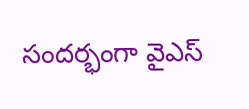సందర్భంగా వైఎస్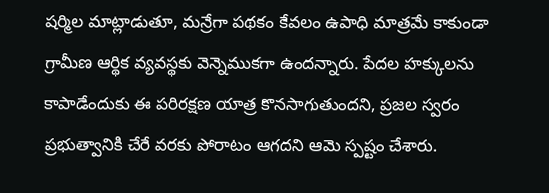షర్మిల మాట్లాడుతూ, మన్రేగా పథకం కేవలం ఉపాధి మాత్రమే కాకుండా గ్రామీణ ఆర్థిక వ్యవస్థకు వెన్నెముకగా ఉందన్నారు. పేదల హక్కులను కాపాడేందుకు ఈ పరిరక్షణ యాత్ర కొనసాగుతుందని, ప్రజల స్వరం ప్రభుత్వానికి చేరే వరకు పోరాటం ఆగదని ఆమె స్పష్టం చేశారు.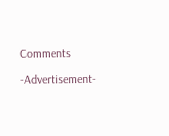Comments

-Advertisement-